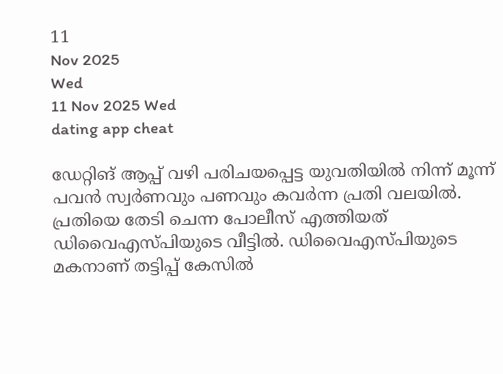11
Nov 2025
Wed
11 Nov 2025 Wed
dating app cheat

ഡേറ്റിങ് ആപ്പ് വഴി പരിചയപ്പെട്ട യുവതിയില്‍ നിന്ന് മൂന്ന് പവന്‍ സ്വര്‍ണവും പണവും കവര്‍ന്ന പ്രതി വലയില്‍. പ്രതിയെ തേടി ചെന്ന പോലീസ് എത്തിയത് ഡിവൈഎസ്പിയുടെ വീട്ടില്‍. ഡിവൈഎസ്പിയുടെ മകനാണ് തട്ടിപ്പ് കേസില്‍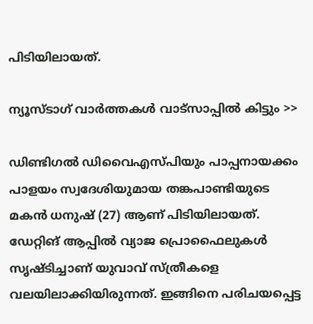പിടിയിലായത്.

ന്യൂസ്ടാഗ് വാര്‍ത്തകള്‍ വാട്‌സാപ്പില്‍ കിട്ടും >>

ഡിണ്ടിഗല്‍ ഡിവൈഎസ്പിയും പാപ്പനായക്കം പാളയം സ്വദേശിയുമായ തങ്കപാണ്ടിയുടെ മകന്‍ ധനുഷ് (27) ആണ് പിടിയിലായത്. ഡേറ്റിങ് ആപ്പില്‍ വ്യാജ പ്രൊഫൈലുകള്‍ സൃഷ്ടിച്ചാണ് യുവാവ് സ്ത്രീകളെ വലയിലാക്കിയിരുന്നത്. ഇങ്ങിനെ പരിചയപ്പെട്ട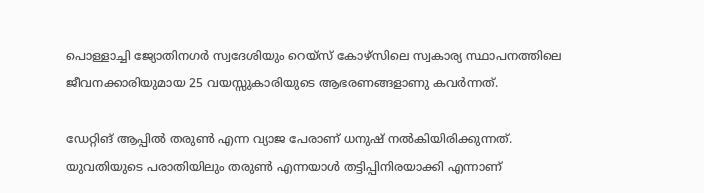പൊള്ളാച്ചി ജ്യോതിനഗര്‍ സ്വദേശിയും റെയ്‌സ് കോഴ്‌സിലെ സ്വകാര്യ സ്ഥാപനത്തിലെ ജീവനക്കാരിയുമായ 25 വയസ്സുകാരിയുടെ ആഭരണങ്ങളാണു കവര്‍ന്നത്.

ഡേറ്റിങ് ആപ്പില്‍ തരുണ്‍ എന്ന വ്യാജ പേരാണ് ധനുഷ് നല്‍കിയിരിക്കുന്നത്. യുവതിയുടെ പരാതിയിലും തരുണ്‍ എന്നയാള്‍ തട്ടിപ്പിനിരയാക്കി എന്നാണ്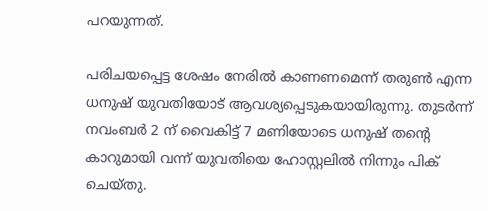പറയുന്നത്.

പരിചയപ്പെട്ട ശേഷം നേരില്‍ കാണണമെന്ന് തരുണ്‍ എന്ന ധനുഷ് യുവതിയോട് ആവശ്യപ്പെടുകയായിരുന്നു. തുടര്‍ന്ന് നവംബര്‍ 2 ന് വൈകിട്ട് 7 മണിയോടെ ധനുഷ് തന്റെ കാറുമായി വന്ന് യുവതിയെ ഹോസ്റ്റലില്‍ നിന്നും പിക് ചെയ്തു.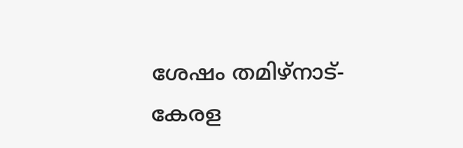ശേഷം തമിഴ്‌നാട്- കേരള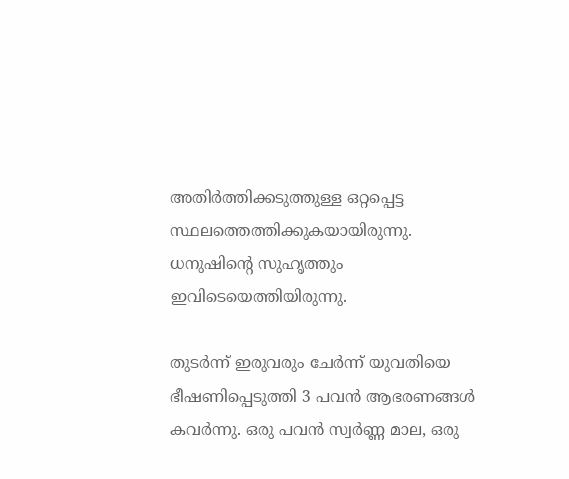അതിര്‍ത്തിക്കടുത്തുള്ള ഒറ്റപ്പെട്ട സ്ഥലത്തെത്തിക്കുകയായിരുന്നു. ധനുഷിന്റെ സുഹൃത്തും ഇവിടെയെത്തിയിരുന്നു.

തുടര്‍ന്ന് ഇരുവരും ചേര്‍ന്ന് യുവതിയെ ഭീഷണിപ്പെടുത്തി 3 പവന്‍ ആഭരണങ്ങള്‍ കവര്‍ന്നു. ഒരു പവന്‍ സ്വര്‍ണ്ണ മാല, ഒരു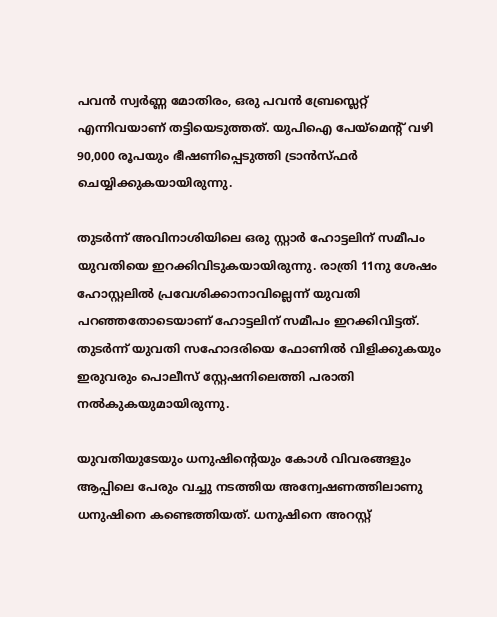പവന്‍ സ്വര്‍ണ്ണ മോതിരം, ഒരു പവന്‍ ബ്രേസ്ലെറ്റ് എന്നിവയാണ് തട്ടിയെടുത്തത്. യുപിഐ പേയ്മെന്റ് വഴി 90,000 രൂപയും ഭീഷണിപ്പെടുത്തി ട്രാന്‍സ്ഫര്‍ ചെയ്യിക്കുകയായിരുന്നു.

തുടര്‍ന്ന് അവിനാശിയിലെ ഒരു സ്റ്റാര്‍ ഹോട്ടലിന് സമീപം യുവതിയെ ഇറക്കിവിടുകയായിരുന്നു. രാത്രി 11നു ശേഷം ഹോസ്റ്റലില്‍ പ്രവേശിക്കാനാവില്ലെന്ന് യുവതി പറഞ്ഞതോടെയാണ് ഹോട്ടലിന് സമീപം ഇറക്കിവിട്ടത്. തുടര്‍ന്ന് യുവതി സഹോദരിയെ ഫോണില്‍ വിളിക്കുകയും ഇരുവരും പൊലീസ് സ്റ്റേഷനിലെത്തി പരാതി നല്‍കുകയുമായിരുന്നു.

യുവതിയുടേയും ധനുഷിന്റെയും കോള്‍ വിവരങ്ങളും ആപ്പിലെ പേരും വച്ചു നടത്തിയ അന്വേഷണത്തിലാണു ധനുഷിനെ കണ്ടെത്തിയത്. ധനുഷിനെ അറസ്റ്റ്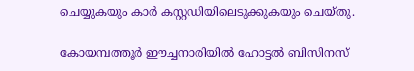ചെയ്യുകയും കാര്‍ കസ്റ്റഡിയിലെടുക്കുകയും ചെയ്തു.

കോയമ്പത്തൂര്‍ ഈച്ചനാരിയില്‍ ഹോട്ടല്‍ ബിസിനസ്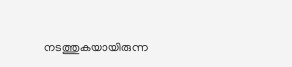നടത്തുകയായിരുന്ന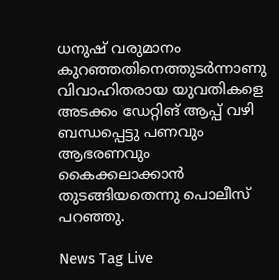ധനുഷ് വരുമാനം കുറഞ്ഞതിനെത്തുടര്‍ന്നാണു വിവാഹിതരായ യുവതികളെ അടക്കം ഡേറ്റിങ് ആപ്പ് വഴി ബന്ധപ്പെട്ടു പണവും ആഭരണവും കൈക്കലാക്കാന്‍ തുടങ്ങിയതെന്നു പൊലീസ് പറഞ്ഞു.

News Tag Live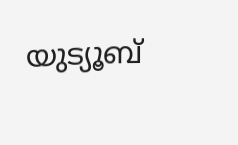യുട്യൂബ്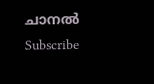ചാനല്‍ Subscribe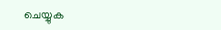ചെയ്യുക